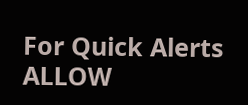For Quick Alerts
ALLOW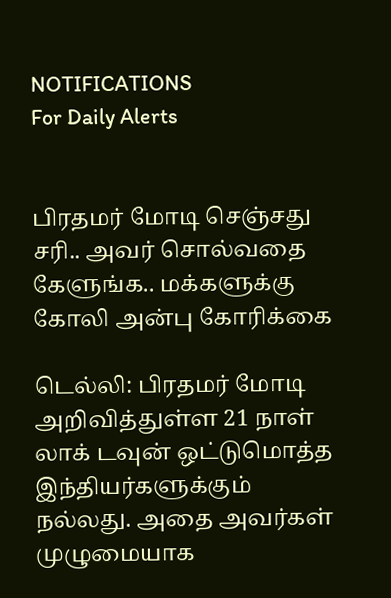NOTIFICATIONS
For Daily Alerts


பிரதமர் மோடி செஞ்சது சரி.. அவர் சொல்வதை கேளுங்க.. மக்களுக்கு கோலி அன்பு கோரிக்கை

டெல்லி: பிரதமர் மோடி அறிவித்துள்ள 21 நாள் லாக் டவுன் ஒட்டுமொத்த இந்தியர்களுக்கும் நல்லது. அதை அவர்கள் முழுமையாக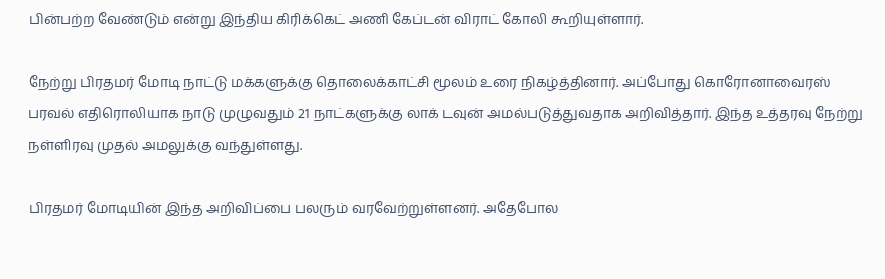பின்பற்ற வேண்டும் என்று இந்திய கிரிக்கெட் அணி கேப்டன் விராட் கோலி கூறியுள்ளார்.

நேற்று பிரதமர் மோடி நாட்டு மக்களுக்கு தொலைக்காட்சி மூலம் உரை நிகழ்த்தினார். அப்போது கொரோனாவைரஸ் பரவல் எதிரொலியாக நாடு முழுவதும் 21 நாட்களுக்கு லாக் டவுன் அமல்படுத்துவதாக அறிவித்தார். இந்த உத்தரவு நேற்று நள்ளிரவு முதல் அமலுக்கு வந்துள்ளது.

பிரதமர் மோடியின் இந்த அறிவிப்பை பலரும் வரவேற்றுள்ளனர். அதேபோல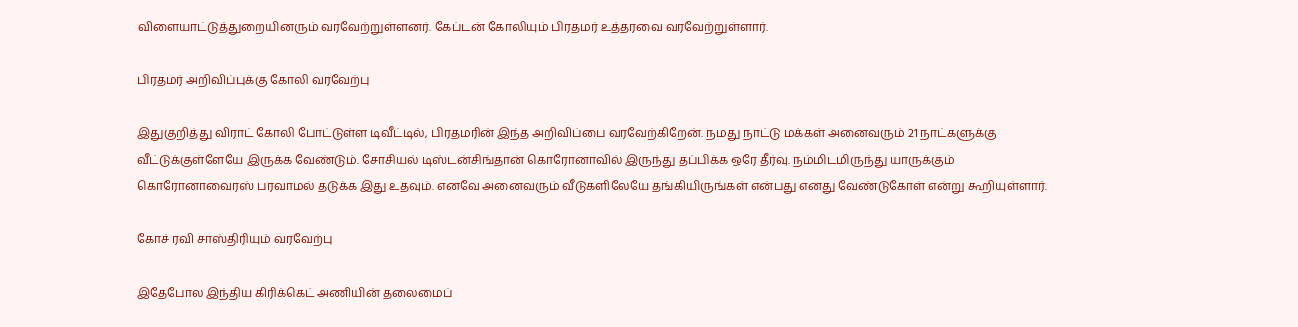விளையாட்டுத்துறையினரும் வரவேற்றுள்ளனர். கேப்டன் கோலியும் பிரதமர் உத்தரவை வரவேற்றுள்ளார்.

பிரதமர் அறிவிப்புக்கு கோலி வரவேற்பு

இதுகுறித்து விராட் கோலி போட்டுள்ள டிவீட்டில், பிரதமரின் இந்த அறிவிப்பை வரவேற்கிறேன். நமது நாட்டு மக்கள் அனைவரும் 21 நாட்களுக்கு வீட்டுக்குள்ளேயே இருக்க வேண்டும். சோசியல் டிஸ்டன்சிங்தான் கொரோனாவில் இருந்து தப்பிக்க ஒரே தீர்வு. நம்மிடமிருந்து யாருக்கும் கொரோனாவைரஸ் பரவாமல் தடுக்க இது உதவும். எனவே அனைவரும் வீடுகளிலேயே தங்கியிருங்கள் என்பது எனது வேண்டுகோள் என்று கூறியுள்ளார்.

கோச் ரவி சாஸ்திரியும் வரவேற்பு

இதேபோல இந்திய கிரிக்கெட் அணியின் தலைமைப்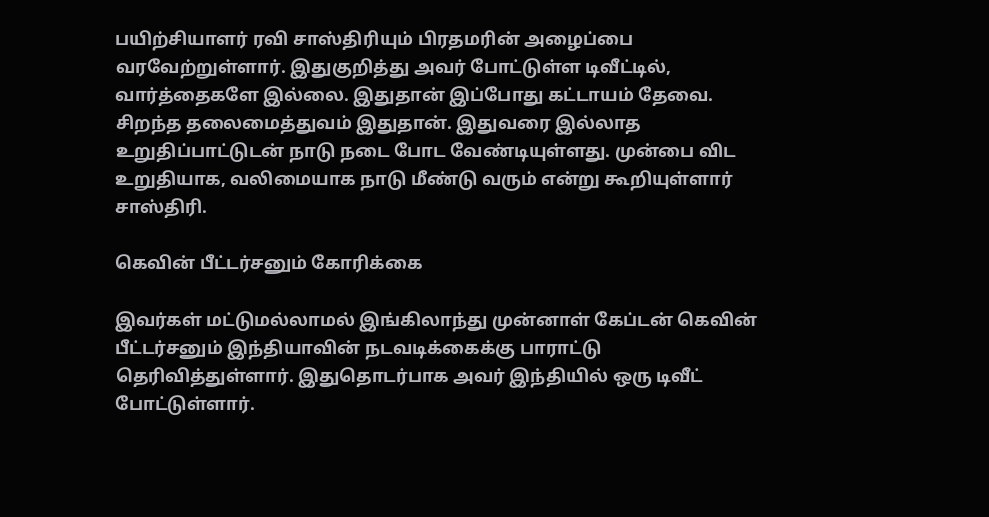பயிற்சியாளர் ரவி சாஸ்திரியும் பிரதமரின் அழைப்பை வரவேற்றுள்ளார். இதுகுறித்து அவர் போட்டுள்ள டிவீட்டில், வார்த்தைகளே இல்லை. இதுதான் இப்போது கட்டாயம் தேவை. சிறந்த தலைமைத்துவம் இதுதான். இதுவரை இல்லாத உறுதிப்பாட்டுடன் நாடு நடை போட வேண்டியுள்ளது. முன்பை விட உறுதியாக, வலிமையாக நாடு மீண்டு வரும் என்று கூறியுள்ளார் சாஸ்திரி.

கெவின் பீட்டர்சனும் கோரிக்கை

இவர்கள் மட்டுமல்லாமல் இங்கிலாந்து முன்னாள் கேப்டன் கெவின் பீட்டர்சனும் இந்தியாவின் நடவடிக்கைக்கு பாராட்டு தெரிவித்துள்ளார். இதுதொடர்பாக அவர் இந்தியில் ஒரு டிவீட் போட்டுள்ளார்.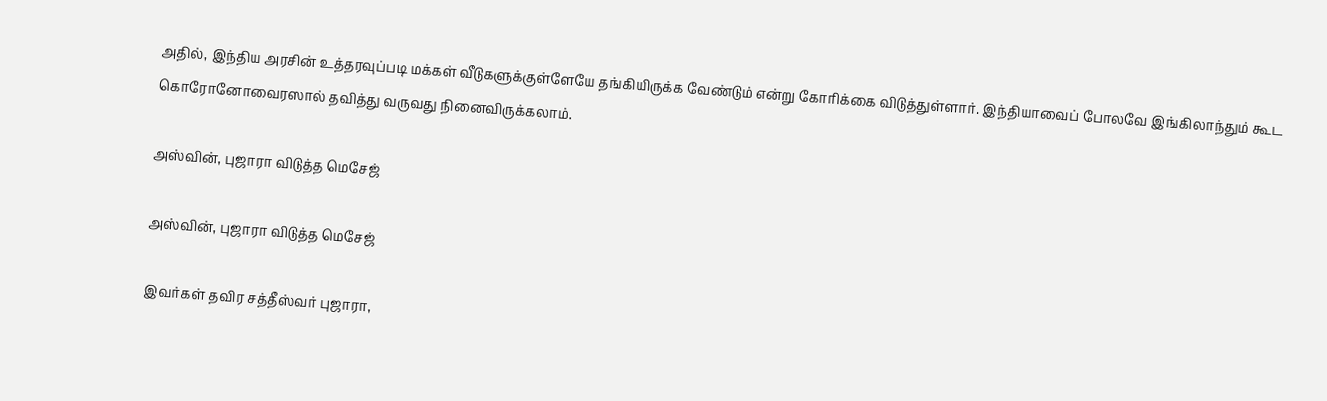அதில், இந்திய அரசின் உத்தரவுப்படி மக்கள் வீடுகளுக்குள்ளேயே தங்கியிருக்க வேண்டும் என்று கோரிக்கை விடுத்துள்ளார். இந்தியாவைப் போலவே இங்கிலாந்தும் கூட கொரோனோவைரஸால் தவித்து வருவது நினைவிருக்கலாம்.

அஸ்வின், புஜாரா விடுத்த மெசேஜ்

அஸ்வின், புஜாரா விடுத்த மெசேஜ்

இவர்கள் தவிர சத்தீஸ்வர் புஜாரா,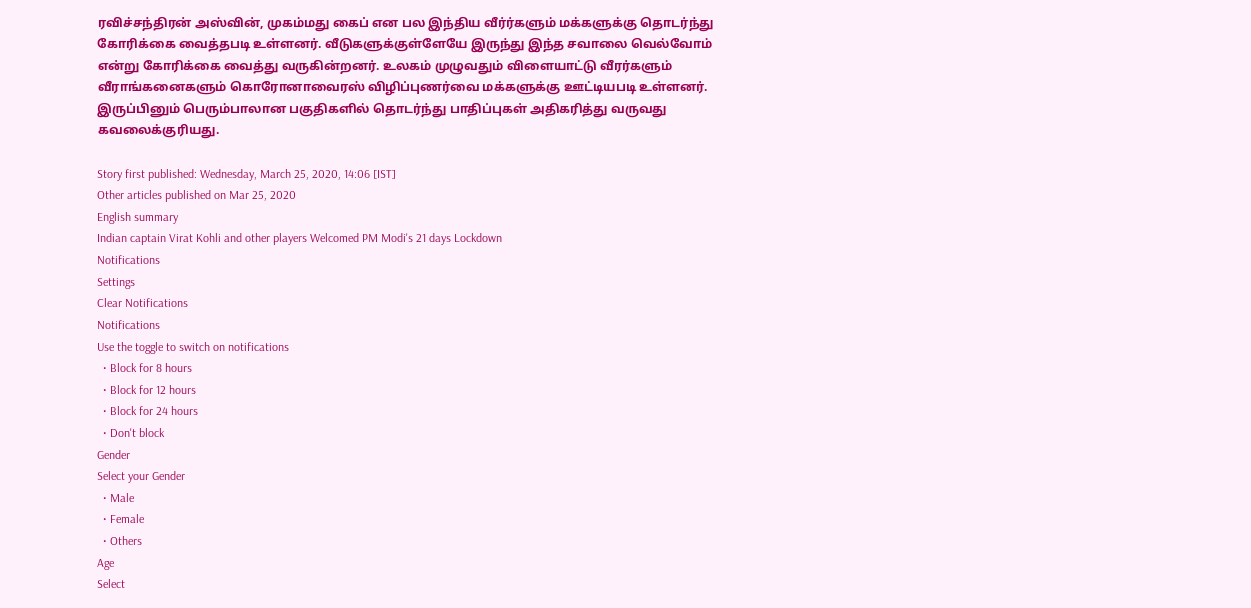ரவிச்சந்திரன் அஸ்வின், முகம்மது கைப் என பல இந்திய வீர்ர்களும் மக்களுக்கு தொடர்ந்து கோரிக்கை வைத்தபடி உள்ளனர். வீடுகளுக்குள்ளேயே இருந்து இந்த சவாலை வெல்வோம் என்று கோரிக்கை வைத்து வருகின்றனர். உலகம் முழுவதும் விளையாட்டு வீரர்களும் வீராங்கனைகளும் கொரோனாவைரஸ் விழிப்புணர்வை மக்களுக்கு ஊட்டியபடி உள்ளனர். இருப்பினும் பெரும்பாலான பகுதிகளில் தொடர்ந்து பாதிப்புகள் அதிகரித்து வருவது கவலைக்குரியது.

Story first published: Wednesday, March 25, 2020, 14:06 [IST]
Other articles published on Mar 25, 2020
English summary
Indian captain Virat Kohli and other players Welcomed PM Modi's 21 days Lockdown
Notifications
Settings
Clear Notifications
Notifications
Use the toggle to switch on notifications
  • Block for 8 hours
  • Block for 12 hours
  • Block for 24 hours
  • Don't block
Gender
Select your Gender
  • Male
  • Female
  • Others
Age
Select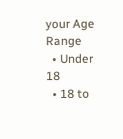your Age Range
  • Under 18
  • 18 to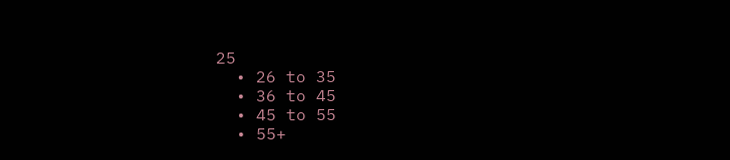25
  • 26 to 35
  • 36 to 45
  • 45 to 55
  • 55+